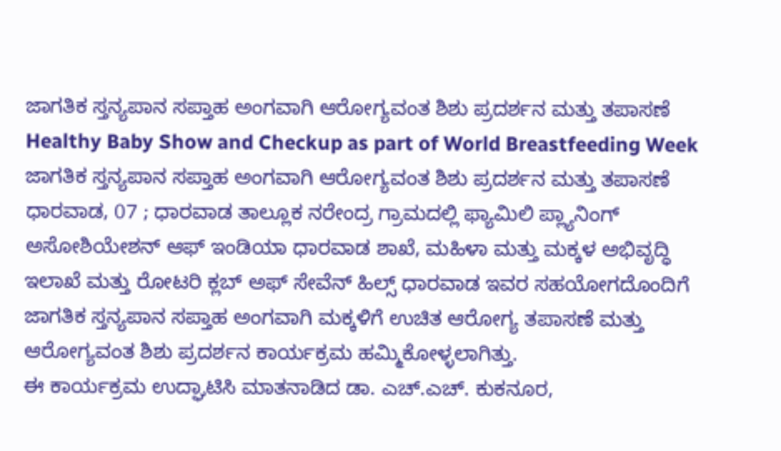ಜಾಗತಿಕ ಸ್ತನ್ಯಪಾನ ಸಪ್ತಾಹ ಅಂಗವಾಗಿ ಆರೋಗ್ಯವಂತ ಶಿಶು ಪ್ರದರ್ಶನ ಮತ್ತು ತಪಾಸಣೆ
Healthy Baby Show and Checkup as part of World Breastfeeding Week
ಜಾಗತಿಕ ಸ್ತನ್ಯಪಾನ ಸಪ್ತಾಹ ಅಂಗವಾಗಿ ಆರೋಗ್ಯವಂತ ಶಿಶು ಪ್ರದರ್ಶನ ಮತ್ತು ತಪಾಸಣೆ
ಧಾರವಾಡ, 07 ; ಧಾರವಾಡ ತಾಲ್ಲೂಕ ನರೇಂದ್ರ ಗ್ರಾಮದಲ್ಲಿ ಫ್ಯಾಮಿಲಿ ಪ್ಲ್ಯಾನಿಂಗ್ ಅಸೋಶಿಯೇಶನ್ ಆಫ್ ಇಂಡಿಯಾ ಧಾರವಾಡ ಶಾಖೆ, ಮಹಿಳಾ ಮತ್ತು ಮಕ್ಕಳ ಅಭಿವೃದ್ಧಿ ಇಲಾಖೆ ಮತ್ತು ರೋಟರಿ ಕ್ಲಬ್ ಅಫ್ ಸೇವೆನ್ ಹಿಲ್ಸ್ ಧಾರವಾಡ ಇವರ ಸಹಯೋಗದೊಂದಿಗೆ ಜಾಗತಿಕ ಸ್ತನ್ಯಪಾನ ಸಪ್ತಾಹ ಅಂಗವಾಗಿ ಮಕ್ಕಳಿಗೆ ಉಚಿತ ಆರೋಗ್ಯ ತಪಾಸಣೆ ಮತ್ತು ಆರೋಗ್ಯವಂತ ಶಿಶು ಪ್ರದರ್ಶನ ಕಾರ್ಯಕ್ರಮ ಹಮ್ಮಿಕೋಳ್ಳಲಾಗಿತ್ತು.
ಈ ಕಾರ್ಯಕ್ರಮ ಉದ್ಘಾಟಿಸಿ ಮಾತನಾಡಿದ ಡಾ. ಎಚ್.ಎಚ್. ಕುಕನೂರ,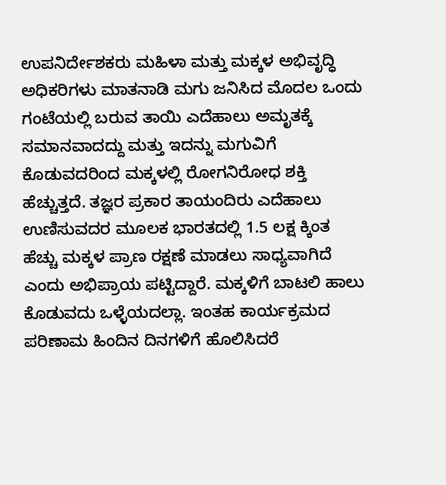ಉಪನಿರ್ದೇಶಕರು ಮಹಿಳಾ ಮತ್ತು ಮಕ್ಕಳ ಅಭಿವೃದ್ಧಿ ಅಧಿಕರಿಗಳು ಮಾತನಾಡಿ ಮಗು ಜನಿಸಿದ ಮೊದಲ ಒಂದು ಗಂಟೆಯಲ್ಲಿ ಬರುವ ತಾಯಿ ಎದೆಹಾಲು ಅಮೃತಕ್ಕೆ ಸಮಾನವಾದದ್ದು ಮತ್ತು ಇದನ್ನು ಮಗುವಿಗೆ ಕೊಡುವದರಿಂದ ಮಕ್ಕಳಲ್ಲಿ ರೋಗನಿರೋಧ ಶಕ್ತಿ ಹೆಚ್ಚುತ್ತದೆ. ತಜ್ಞರ ಪ್ರಕಾರ ತಾಯಂದಿರು ಎದೆಹಾಲು ಉಣಿಸುವದರ ಮೂಲಕ ಭಾರತದಲ್ಲಿ 1.5 ಲಕ್ಷ ಕ್ಕಿಂತ ಹೆಚ್ಚು ಮಕ್ಕಳ ಪ್ರಾಣ ರಕ್ಷಣೆ ಮಾಡಲು ಸಾಧ್ಯವಾಗಿದೆ ಎಂದು ಅಭಿಪ್ರಾಯ ಪಟ್ಟಿದ್ದಾರೆ. ಮಕ್ಕಳಿಗೆ ಬಾಟಲಿ ಹಾಲು ಕೊಡುವದು ಒಳ್ಳೆಯದಲ್ಲಾ. ಇಂತಹ ಕಾರ್ಯಕ್ರಮದ ಪರಿಣಾಮ ಹಿಂದಿನ ದಿನಗಳಿಗೆ ಹೊಲಿಸಿದರೆ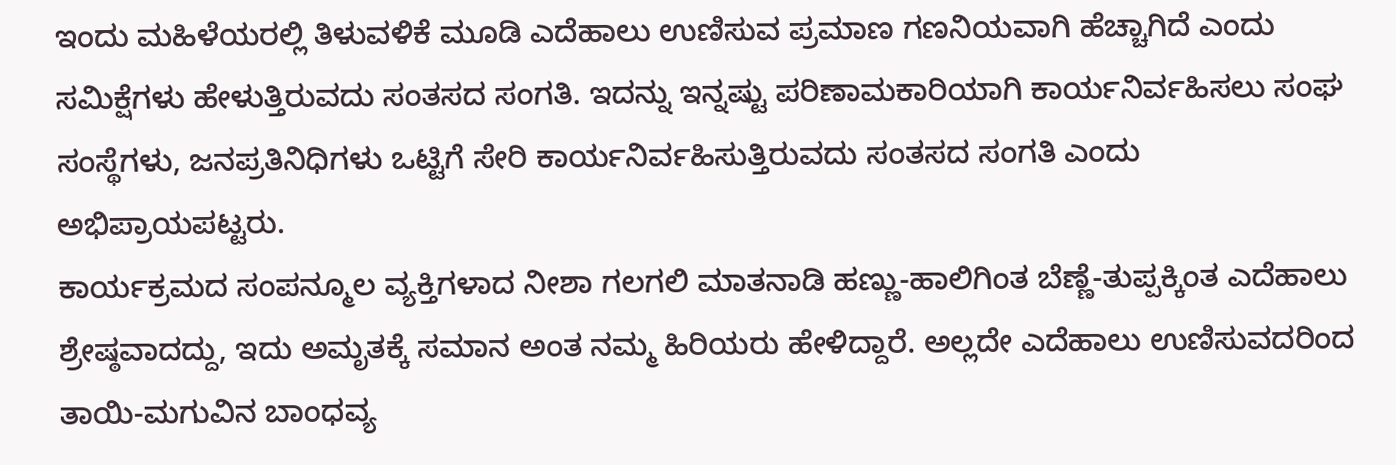ಇಂದು ಮಹಿಳೆಯರಲ್ಲಿ ತಿಳುವಳಿಕೆ ಮೂಡಿ ಎದೆಹಾಲು ಉಣಿಸುವ ಪ್ರಮಾಣ ಗಣನಿಯವಾಗಿ ಹೆಚ್ಚಾಗಿದೆ ಎಂದು ಸಮಿಕ್ಷೆಗಳು ಹೇಳುತ್ತಿರುವದು ಸಂತಸದ ಸಂಗತಿ. ಇದನ್ನು ಇನ್ನಷ್ಟು ಪರಿಣಾಮಕಾರಿಯಾಗಿ ಕಾರ್ಯನಿರ್ವಹಿಸಲು ಸಂಘ ಸಂಸ್ಥೆಗಳು, ಜನಪ್ರತಿನಿಧಿಗಳು ಒಟ್ಟಿಗೆ ಸೇರಿ ಕಾರ್ಯನಿರ್ವಹಿಸುತ್ತಿರುವದು ಸಂತಸದ ಸಂಗತಿ ಎಂದು ಅಭಿಪ್ರಾಯಪಟ್ಟರು.
ಕಾರ್ಯಕ್ರಮದ ಸಂಪನ್ಮೂಲ ವ್ಯಕ್ತಿಗಳಾದ ನೀಶಾ ಗಲಗಲಿ ಮಾತನಾಡಿ ಹಣ್ಣು-ಹಾಲಿಗಿಂತ ಬೆಣ್ಣೆ-ತುಪ್ಪಕ್ಕಿಂತ ಎದೆಹಾಲು ಶ್ರೇಷ್ಠವಾದದ್ದು, ಇದು ಅಮೃತಕ್ಕೆ ಸಮಾನ ಅಂತ ನಮ್ಮ ಹಿರಿಯರು ಹೇಳಿದ್ದಾರೆ. ಅಲ್ಲದೇ ಎದೆಹಾಲು ಉಣಿಸುವದರಿಂದ ತಾಯಿ-ಮಗುವಿನ ಬಾಂಧವ್ಯ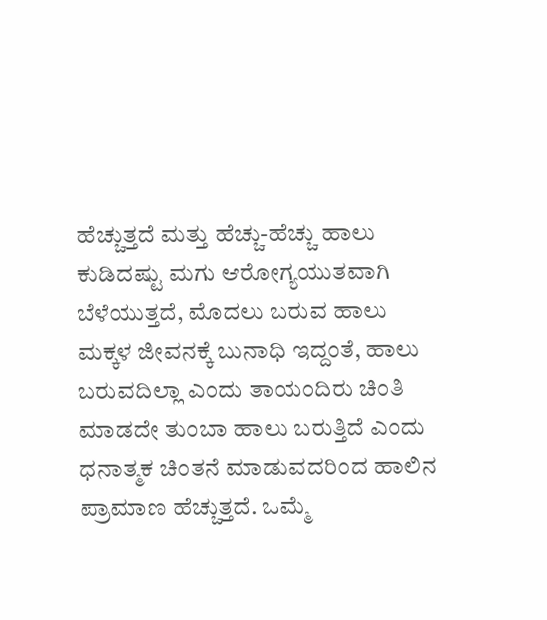ಹೆಚ್ಚುತ್ತದೆ ಮತ್ತು ಹೆಚ್ಚು-ಹೆಚ್ಚು ಹಾಲು ಕುಡಿದಷ್ಟು ಮಗು ಆರೋಗ್ಯಯುತವಾಗಿ ಬೆಳೆಯುತ್ತದೆ, ಮೊದಲು ಬರುವ ಹಾಲು ಮಕ್ಕಳ ಜೀವನಕ್ಕೆ ಬುನಾಧಿ ಇದ್ದಂತೆ, ಹಾಲು ಬರುವದಿಲ್ಲಾ ಎಂದು ತಾಯಂದಿರು ಚಿಂತಿ ಮಾಡದೇ ತುಂಬಾ ಹಾಲು ಬರುತ್ತಿದೆ ಎಂದು ಧನಾತ್ಮಕ ಚಿಂತನೆ ಮಾಡುವದರಿಂದ ಹಾಲಿನ ಪ್ರಾಮಾಣ ಹೆಚ್ಚುತ್ತದೆ. ಒಮ್ಮೆ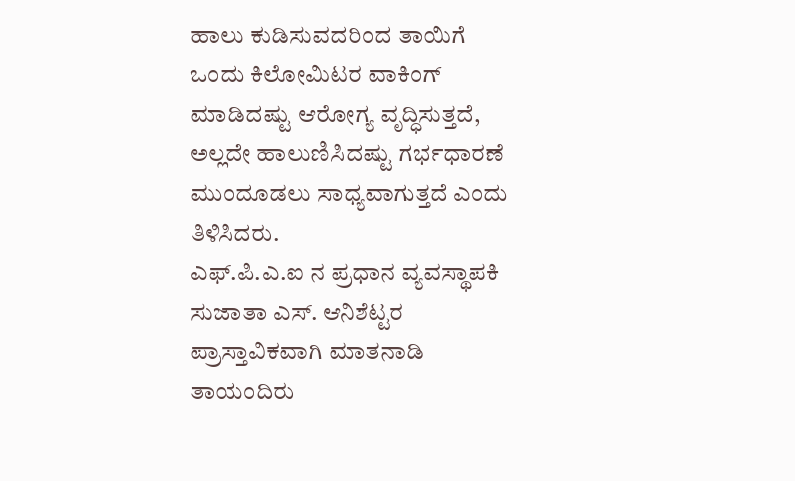ಹಾಲು ಕುಡಿಸುವದರಿಂದ ತಾಯಿಗೆ ಒಂದು ಕಿಲೋಮಿಟರ ವಾಕಿಂಗ್ ಮಾಡಿದಷ್ಟು ಆರೋಗ್ಯ ವೃದ್ಧಿಸುತ್ತದೆ, ಅಲ್ಲದೇ ಹಾಲುಣಿಸಿದಷ್ಟು ಗರ್ಭಧಾರಣೆ ಮುಂದೂಡಲು ಸಾಧ್ಯವಾಗುತ್ತದೆ ಎಂದು ತಿಳಿಸಿದರು.
ಎಫ್.ಪಿ.ಎ.ಐ ನ ಪ್ರಧಾನ ವ್ಯವಸ್ಥಾಪಕಿ ಸುಜಾತಾ ಎಸ್. ಆನಿಶೆಟ್ಟರ ಪ್ರಾಸ್ತಾವಿಕವಾಗಿ ಮಾತನಾಡಿ ತಾಯಂದಿರು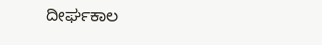ದೀರ್ಘಕಾಲ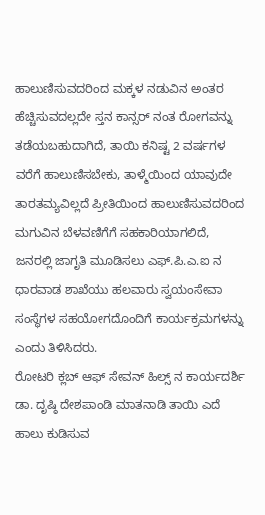ಹಾಲುಣಿಸುವದರಿಂದ ಮಕ್ಕಳ ನಡುವಿನ ಅಂತರ ಹೆಚ್ಚಿಸುವದಲ್ಲದೇ ಸ್ತನ ಕಾನ್ಸರ್ ನಂತ ರೋಗವನ್ನು ತಡೆಯಬಹುದಾಗಿದೆ, ತಾಯಿ ಕನಿಷ್ಟ 2 ವರ್ಷಗಳ ವರೆಗೆ ಹಾಲುಣಿಸಬೇಕು, ತಾಳ್ಮೆಯಿಂದ ಯಾವುದೇ ತಾರತಮ್ಯವಿಲ್ಲದೆ ಪ್ರೀತಿಯಿಂದ ಹಾಲುಣಿಸುವದರಿಂದ ಮಗುವಿನ ಬೆಳವಣಿಗೆಗೆ ಸಹಕಾರಿಯಾಗಲಿದೆ, ಜನರಲ್ಲಿ ಜಾಗೃತಿ ಮೂಡಿಸಲು ಎಫ್.ಪಿ.ಎ.ಐ ನ ಧಾರವಾಡ ಶಾಖೆಯು ಹಲವಾರು ಸ್ವಯಂಸೇವಾ ಸಂಸ್ಥೆಗಳ ಸಹಯೋಗದೊಂದಿಗೆ ಕಾರ್ಯಕ್ರಮಗಳನ್ನು ಎಂದು ತಿಳಿಸಿದರು.
ರೋಟರಿ ಕ್ಲಬ್ ಆಫ್ ಸೇವನ್ ಹಿಲ್ಸ್ ನ ಕಾರ್ಯದರ್ಶಿ ಡಾ. ದೃಷ್ಠಿ ದೇಶಪಾಂಡಿ ಮಾತನಾಡಿ ತಾಯಿ ಎದೆ ಹಾಲು ಕುಡಿಸುವ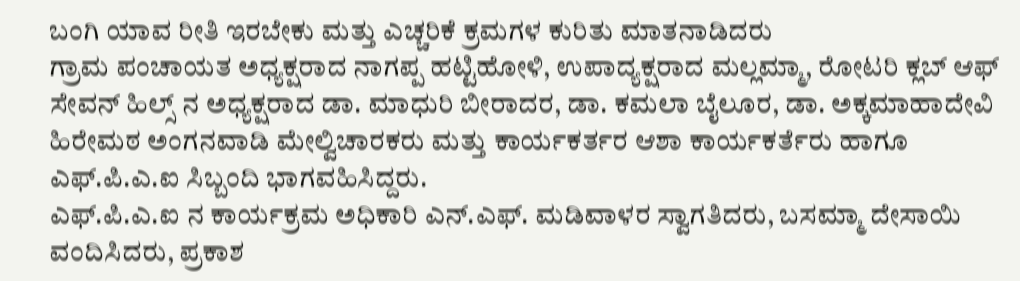ಬಂಗಿ ಯಾವ ರೀತಿ ಇರಬೇಕು ಮತ್ತು ಎಚ್ಚರಿಕೆ ಕ್ರಮಗಳ ಕುರಿತು ಮಾತನಾಡಿದರು
ಗ್ರಾಮ ಪಂಚಾಯತ ಅಧ್ಯಕ್ಷರಾದ ನಾಗಪ್ಪ ಹಟ್ಟಿಹೋಳಿ, ಉಪಾದ್ಯಕ್ಷರಾದ ಮಲ್ಲಮ್ಮಾ, ರೋಟರಿ ಕ್ಲಬ್ ಆಫ್ ಸೇವನ್ ಹಿಲ್ಸ್ ನ ಅಧ್ಯಕ್ಷರಾದ ಡಾ. ಮಾಧುರಿ ಬೀರಾದರ, ಡಾ. ಕಮಲಾ ಬೈಲೂರ, ಡಾ. ಅಕ್ಕಮಾಹಾದೇವಿ ಹಿರೇಮಠ ಅಂಗನವಾಡಿ ಮೇಲ್ವಿಚಾರಕರು ಮತ್ತು ಕಾರ್ಯಕರ್ತರ ಆಶಾ ಕಾರ್ಯಕರ್ತೆರು ಹಾಗೂ ಎಫ್.ಪಿ.ಎ.ಐ ಸಿಬ್ಬಂದಿ ಭಾಗವಹಿಸಿದ್ದರು.
ಎಫ್.ಪಿ.ಎ.ಐ ನ ಕಾರ್ಯಕ್ರಮ ಅಧಿಕಾರಿ ಎನ್.ಎಫ್. ಮಡಿವಾಳರ ಸ್ವಾಗತಿದರು, ಬಸಮ್ಮಾ ದೇಸಾಯಿ ವಂದಿಸಿದರು, ಪ್ರಕಾಶ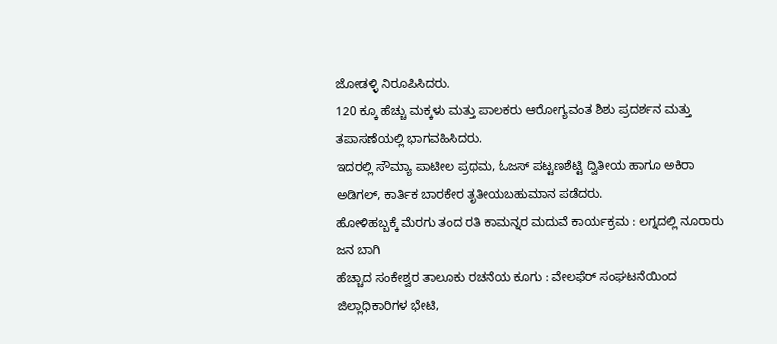ಜೋಡಳ್ಳಿ ನಿರೂಪಿಸಿದರು.
120 ಕ್ಕೂ ಹೆಚ್ಚು ಮಕ್ಕಳು ಮತ್ತು ಪಾಲಕರು ಆರೋಗ್ಯವಂತ ಶಿಶು ಪ್ರದರ್ಶನ ಮತ್ತು ತಪಾಸಣೆಯಲ್ಲಿ ಭಾಗವಹಿಸಿದರು.
ಇದರಲ್ಲಿ ಸೌಮ್ಯಾ ಪಾಟೀಲ ಪ್ರಥಮ, ಓಜಸ್ ಪಟ್ಟಣಶೆಟ್ಟಿ ದ್ವಿತೀಯ ಹಾಗೂ ಅಕಿರಾ ಅಡಿಗಲ್, ಕಾರ್ತಿಕ ಬಾರಕೇರ ತೃತೀಯಬಹುಮಾನ ಪಡೆದರು.
ಹೋಳಿಹಬ್ಬಕ್ಕೆ ಮೆರಗು ತಂದ ರತಿ ಕಾಮನ್ನರ ಮದುವೆ ಕಾರ್ಯಕ್ರಮ : ಲಗ್ನದಲ್ಲಿ ನೂರಾರು ಜನ ಬಾಗಿ
ಹೆಚ್ಚಾದ ಸಂಕೇಶ್ವರ ತಾಲೂಕು ರಚನೆಯ ಕೂಗು : ವೇಲಫೆರ್ ಸಂಘಟನೆಯಿಂದ ಜಿಲ್ಲಾಧಿಕಾರಿಗಳ ಭೇಟಿ,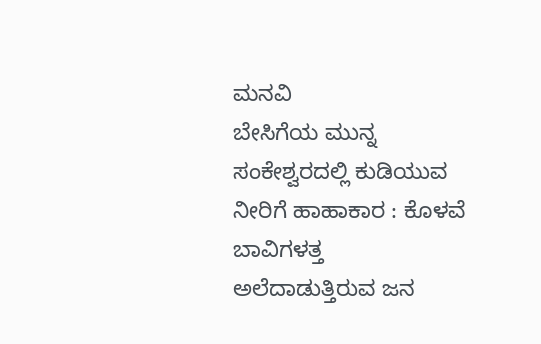ಮನವಿ
ಬೇಸಿಗೆಯ ಮುನ್ನ ಸಂಕೇಶ್ವರದಲ್ಲಿ ಕುಡಿಯುವ ನೀರಿಗೆ ಹಾಹಾಕಾರ : ಕೊಳವೆ ಬಾವಿಗಳತ್ತ ಅಲೆದಾಡುತ್ತಿರುವ ಜನ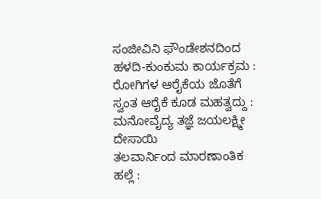ಸಂಜೀವಿನಿ ಫೌಂಡೇಶನದಿಂದ ಹಳದಿ-ಕುಂಕುಮ ಕಾರ್ಯಕ್ರಮ : ರೋಗಿಗಳ ಆರೈಕೆಯ ಜೊತೆಗೆ ಸ್ವಂತ ಆರೈಕೆ ಕೂಡ ಮಹತ್ವದ್ದು : ಮನೋವೈದ್ಯ ತಜ್ಞೆ ಜಯಲಕ್ಷ್ಮೀ ದೇಸಾಯಿ
ತಲವಾರ್ನಿಂದ ಮಾರಣಾಂತಿಕ ಹಲ್ಲೆ :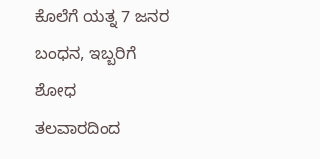ಕೊಲೆಗೆ ಯತ್ನ 7 ಜನರ ಬಂಧನ, ಇಬ್ಬರಿಗೆ ಶೋಧ
ತಲವಾರದಿಂದ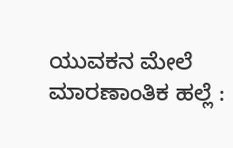ಯುವಕನ ಮೇಲೆ ಮಾರಣಾಂತಿಕ ಹಲ್ಲೆ :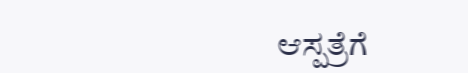ಆಸ್ಪತ್ರೆಗೆ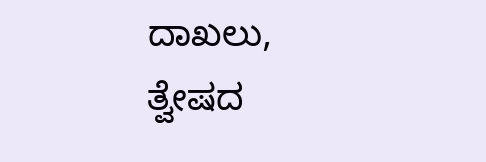ದಾಖಲು, ತ್ವೇಷದ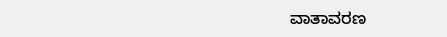ವಾತಾವರಣ